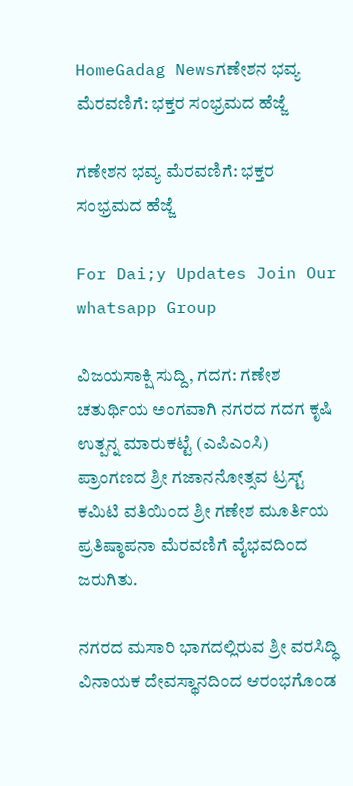HomeGadag Newsಗಣೇಶನ ಭವ್ಯ ಮೆರವಣಿಗೆ: ಭಕ್ತರ ಸಂಭ್ರಮದ ಹೆಜ್ಜೆ

ಗಣೇಶನ ಭವ್ಯ ಮೆರವಣಿಗೆ: ಭಕ್ತರ ಸಂಭ್ರಮದ ಹೆಜ್ಜೆ

For Dai;y Updates Join Our whatsapp Group

ವಿಜಯಸಾಕ್ಷಿ ಸುದ್ದಿ, ಗದಗ: ಗಣೇಶ ಚತುರ್ಥಿಯ ಅಂಗವಾಗಿ ನಗರದ ಗದಗ ಕೃಷಿ ಉತ್ಪನ್ನ ಮಾರುಕಟ್ಟೆ (ಎಪಿಎಂಸಿ) ಪ್ರಾಂಗಣದ ಶ್ರೀ ಗಜಾನನೋತ್ಸವ ಟ್ರಸ್ಟ್ ಕಮಿಟಿ ವತಿಯಿಂದ ಶ್ರೀ ಗಣೇಶ ಮೂರ್ತಿಯ ಪ್ರತಿಷ್ಠಾಪನಾ ಮೆರವಣಿಗೆ ವೈಭವದಿಂದ ಜರುಗಿತು.

ನಗರದ ಮಸಾರಿ ಭಾಗದಲ್ಲಿರುವ ಶ್ರೀ ವರಸಿದ್ಧಿ ವಿನಾಯಕ ದೇವಸ್ಥಾನದಿಂದ ಆರಂಭಗೊಂಡ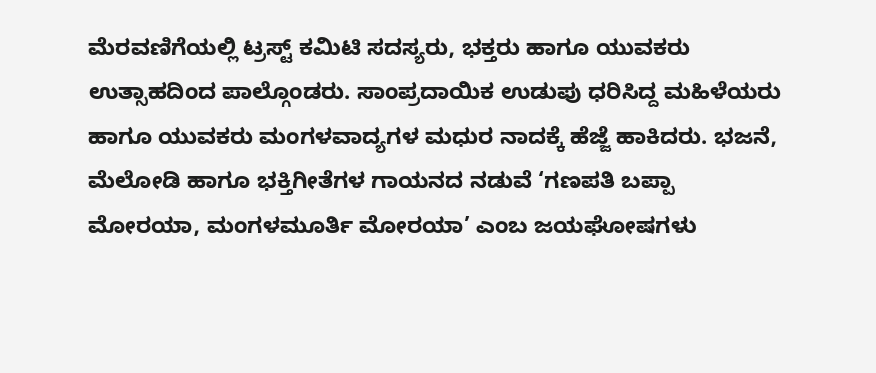ಮೆರವಣಿಗೆಯಲ್ಲಿ ಟ್ರಸ್ಟ್ ಕಮಿಟಿ ಸದಸ್ಯರು, ಭಕ್ತರು ಹಾಗೂ ಯುವಕರು ಉತ್ಸಾಹದಿಂದ ಪಾಲ್ಗೊಂಡರು. ಸಾಂಪ್ರದಾಯಿಕ ಉಡುಪು ಧರಿಸಿದ್ದ ಮಹಿಳೆಯರು ಹಾಗೂ ಯುವಕರು ಮಂಗಳವಾದ್ಯಗಳ ಮಧುರ ನಾದಕ್ಕೆ ಹೆಜ್ಜೆ ಹಾಕಿದರು. ಭಜನೆ, ಮೆಲೋಡಿ ಹಾಗೂ ಭಕ್ತಿಗೀತೆಗಳ ಗಾಯನದ ನಡುವೆ ‘ಗಣಪತಿ ಬಪ್ಪಾ ಮೋರಯಾ, ಮಂಗಳಮೂರ್ತಿ ಮೋರಯಾ’ ಎಂಬ ಜಯಘೋಷಗಳು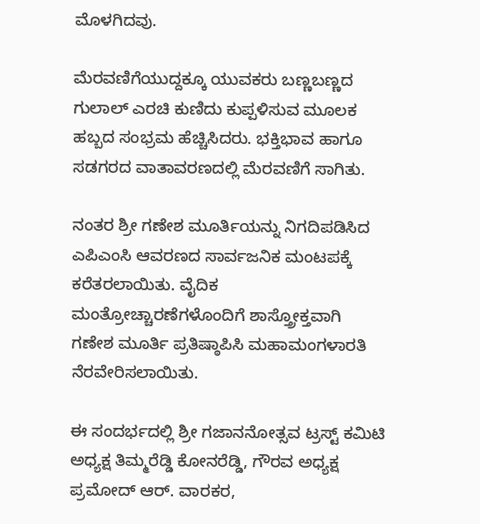ಮೊಳಗಿದವು.

ಮೆರವಣಿಗೆಯುದ್ದಕ್ಕೂ ಯುವಕರು ಬಣ್ಣಬಣ್ಣದ ಗುಲಾಲ್ ಎರಚಿ ಕುಣಿದು ಕುಪ್ಪಳಿಸುವ ಮೂಲಕ ಹಬ್ಬದ ಸಂಭ್ರಮ ಹೆಚ್ಚಿಸಿದರು. ಭಕ್ತಿಭಾವ ಹಾಗೂ ಸಡಗರದ ವಾತಾವರಣದಲ್ಲಿ ಮೆರವಣಿಗೆ ಸಾಗಿತು.

ನಂತರ ಶ್ರೀ ಗಣೇಶ ಮೂರ್ತಿಯನ್ನು ನಿಗದಿಪಡಿಸಿದ ಎಪಿಎಂಸಿ ಆವರಣದ ಸಾರ್ವಜನಿಕ ಮಂಟಪಕ್ಕೆ ಕರೆತರಲಾಯಿತು. ವೈದಿಕ ಮಂತ್ರೋಚ್ಚಾರಣೆಗಳೊಂದಿಗೆ ಶಾಸ್ತ್ರೋಕ್ತವಾಗಿ ಗಣೇಶ ಮೂರ್ತಿ ಪ್ರತಿಷ್ಠಾಪಿಸಿ ಮಹಾಮಂಗಳಾರತಿ ನೆರವೇರಿಸಲಾಯಿತು.

ಈ ಸಂದರ್ಭದಲ್ಲಿ ಶ್ರೀ ಗಜಾನನೋತ್ಸವ ಟ್ರಸ್ಟ್ ಕಮಿಟಿ ಅಧ್ಯಕ್ಷ ತಿಮ್ಮರೆಡ್ಡಿ ಕೋನರೆಡ್ಡಿ, ಗೌರವ ಅಧ್ಯಕ್ಷ ಪ್ರಮೋದ್ ಆರ್. ವಾರಕರ,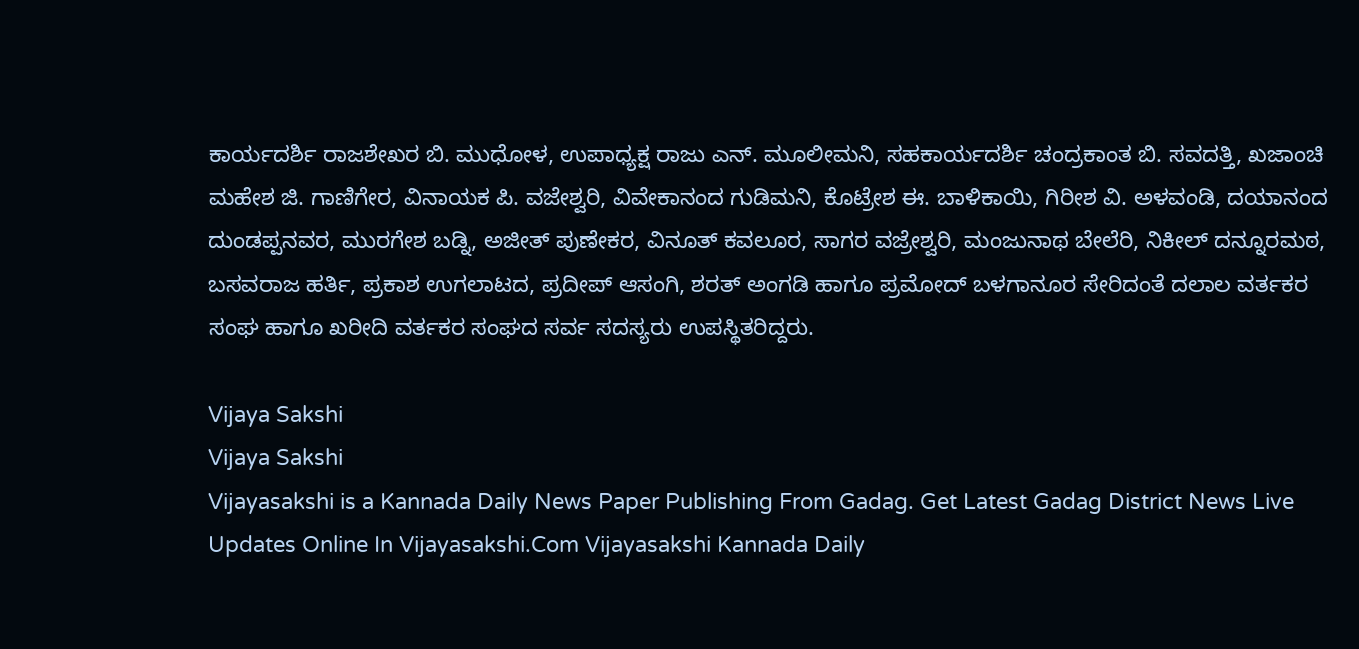ಕಾರ್ಯದರ್ಶಿ ರಾಜಶೇಖರ ಬಿ. ಮುಧೋಳ, ಉಪಾಧ್ಯಕ್ಷ ರಾಜು ಎನ್. ಮೂಲೀಮನಿ, ಸಹಕಾರ್ಯದರ್ಶಿ ಚಂದ್ರಕಾಂತ ಬಿ. ಸವದತ್ತಿ, ಖಜಾಂಚಿ ಮಹೇಶ ಜಿ. ಗಾಣಿಗೇರ, ವಿನಾಯಕ ಪಿ. ವಜೇಶ್ವರಿ, ವಿವೇಕಾನಂದ ಗುಡಿಮನಿ, ಕೊಟ್ರೇಶ ಈ. ಬಾಳಿಕಾಯಿ, ಗಿರೀಶ ವಿ. ಅಳವಂಡಿ, ದಯಾನಂದ ದುಂಡಪ್ಪನವರ, ಮುರಗೇಶ ಬಡ್ನಿ, ಅಜೀತ್ ಪುಣೇಕರ, ವಿನೂತ್ ಕವಲೂರ, ಸಾಗರ ವಜ್ರೇಶ್ವರಿ, ಮಂಜುನಾಥ ಬೇಲೆರಿ, ನಿಕೀಲ್ ದನ್ನೂರಮಠ, ಬಸವರಾಜ ಹರ್ತಿ, ಪ್ರಕಾಶ ಉಗಲಾಟದ, ಪ್ರದೀಪ್ ಆಸಂಗಿ, ಶರತ್ ಅಂಗಡಿ ಹಾಗೂ ಪ್ರಮೋದ್ ಬಳಗಾನೂರ ಸೇರಿದಂತೆ ದಲಾಲ ವರ್ತಕರ ಸಂಘ ಹಾಗೂ ಖರೀದಿ ವರ್ತಕರ ಸಂಘದ ಸರ್ವ ಸದಸ್ಯರು ಉಪಸ್ಥಿತರಿದ್ದರು.

Vijaya Sakshi
Vijaya Sakshi
Vijayasakshi is a Kannada Daily News Paper Publishing From Gadag. Get Latest Gadag District News Live Updates Online In Vijayasakshi.Com Vijayasakshi Kannada Daily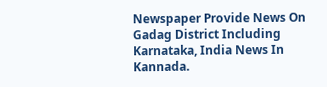Newspaper Provide News On Gadag District Including Karnataka, India News In Kannada.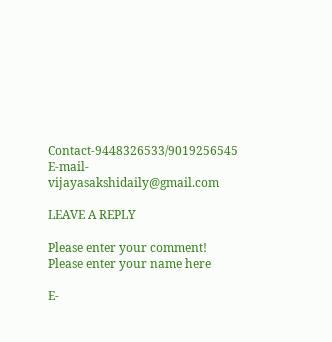Contact-9448326533/9019256545 E-mail-vijayasakshidaily@gmail.com

LEAVE A REPLY

Please enter your comment!
Please enter your name here

E-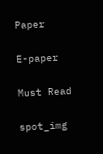Paper

E-paper

Must Read

spot_img